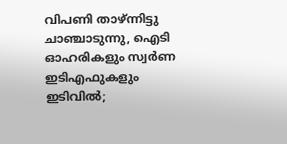വിപണി താഴ്ന്നിട്ടു ചാഞ്ചാടുന്നു, ഐടി ഓഹരികളും സ്വർണ ഇടിഎഫുകളും ഇടിവില്‍;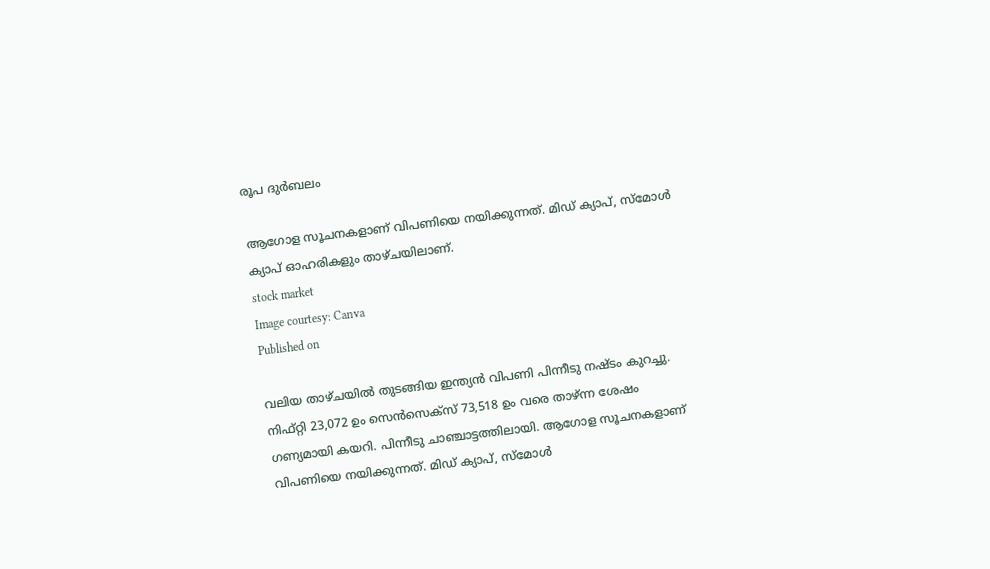രൂപ ദുർബലം

ആഗോള സൂചനകളാണ് വിപണിയെ നയിക്കുന്നത്. മിഡ് ക്യാപ്, സ്മോൾ ക്യാപ് ഓഹരികളും താഴ്ചയിലാണ്.
stock market
Image courtesy: Canva
Published on

വലിയ താഴ്ചയിൽ തുടങ്ങിയ ഇന്ത്യൻ വിപണി പിന്നീടു നഷ്‌ടം കുറച്ചു. നിഫ്റ്റി 23,072 ഉം സെൻസെക്സ് 73,518 ഉം വരെ താഴ്‌ന്ന ശേഷം ഗണ്യമായി കയറി. പിന്നീടു ചാഞ്ചാട്ടത്തിലായി. ആഗോള സൂചനകളാണ് വിപണിയെ നയിക്കുന്നത്. മിഡ് ക്യാപ്, സ്മോൾ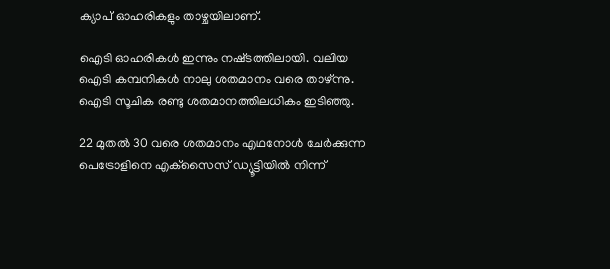ക്യാപ് ഓഹരികളും താഴ്ചയിലാണ്.

ഐടി ഓഹരികൾ ഇന്നും നഷ്‌ടത്തിലായി. വലിയ ഐടി കമ്പനികൾ നാലു ശതമാനം വരെ താഴ്ന്നു. ഐടി സൂചിക രണ്ടു ശതമാനത്തിലധികം ഇടിഞ്ഞു.

22 മുതൽ 30 വരെ ശതമാനം എഥനോൾ ചേർക്കുന്ന പെട്രോളിനെ എക്‌സൈസ് ഡ്യൂട്ടിയിൽ നിന്ന്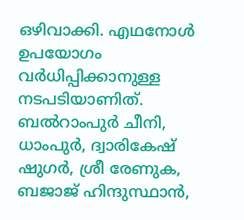ഒഴിവാക്കി. എഥനോൾ ഉപയോഗം വർധിപ്പിക്കാനുള്ള നടപടിയാണിത്. ബൽറാംപുർ ചീനി, ധാംപുർ, ദ്വാരികേഷ് ഷുഗർ, ശ്രീ രേണുക, ബജാജ് ഹിന്ദുസ്ഥാൻ,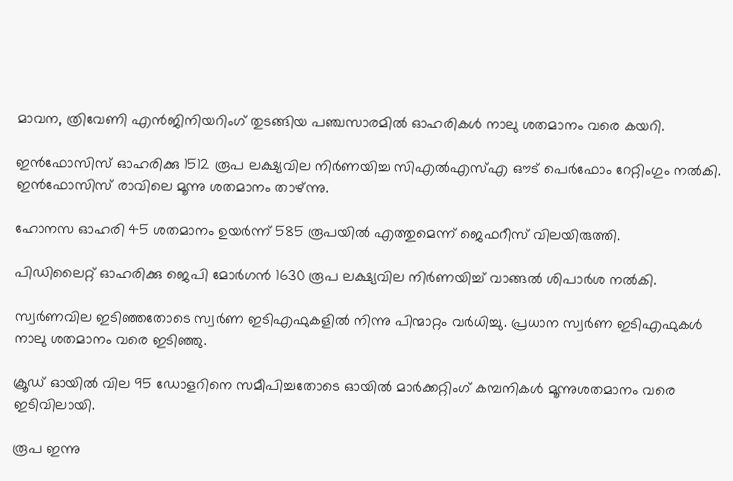മാവന, ത്രിവേണി എൻജിനിയറിംഗ് തുടങ്ങിയ പഞ്ചസാരമിൽ ഓഹരികൾ നാലു ശതമാനം വരെ കയറി.

ഇൻഫോസിസ് ഓഹരിക്കു 1512 രൂപ ലക്ഷ്യവില നിർണയിച്ച സിഎൽഎസ്എ ഔട് പെർഫോം റേറ്റിംഗും നൽകി. ഇൻഫോസിസ് രാവിലെ മൂന്നു ശതമാനം താഴ്ന്നു.

ഹോനസ ഓഹരി 45 ശതമാനം ഉയർന്ന് 585 രൂപയിൽ എത്തുമെന്ന് ജെഫറീസ് വിലയിരുത്തി.

പിഡിലൈറ്റ് ഓഹരിക്കു ജെപി മോർഗൻ 1630 രൂപ ലക്ഷ്യവില നിർണയിച്ച് വാങ്ങൽ ശിപാർശ നൽകി.

സ്വർണവില ഇടിഞ്ഞതോടെ സ്വർണ ഇടിഎഫുകളിൽ നിന്നു പിന്മാറ്റം വർധിച്ചു. പ്രധാന സ്വർണ ഇടിഎഫുകൾ നാലു ശതമാനം വരെ ഇടിഞ്ഞു.

ക്രൂഡ് ഓയിൽ വില 95 ഡോളറിനെ സമീപിച്ചതോടെ ഓയിൽ മാർക്കറ്റിംഗ് കമ്പനികൾ മൂന്നുശതമാനം വരെ ഇടിവിലായി.

രൂപ ഇന്നു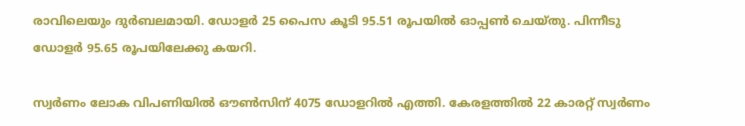രാവിലെയും ദുർബലമായി. ഡോളർ 25 പൈസ കൂടി 95.51 രൂപയിൽ ഓപ്പൺ ചെയ്തു. പിന്നീടു ഡോളർ 95.65 രൂപയിലേക്കു കയറി.

സ്വർണം ലോക വിപണിയിൽ ഔൺസിന് 4075 ഡോളറിൽ എത്തി. കേരളത്തിൽ 22 കാരറ്റ് സ്വർണം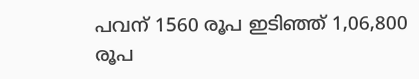പവന് 1560 രൂപ ഇടിഞ്ഞ് 1,06,800 രൂപ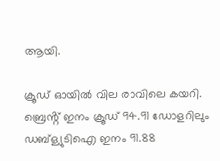ആയി.

ക്രൂഡ് ഓയിൽ വില രാവിലെ കയറി. ബ്രെൻ്റ് ഇനം ക്രൂഡ് 94.91 ഡോളറിലും ഡബ്ള്യുടിഐ ഇനം 91.88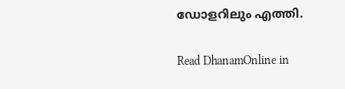ഡോളറിലും എത്തി.

Read DhanamOnline in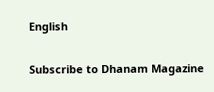English

Subscribe to Dhanam Magazine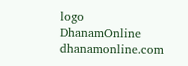logo
DhanamOnline
dhanamonline.com